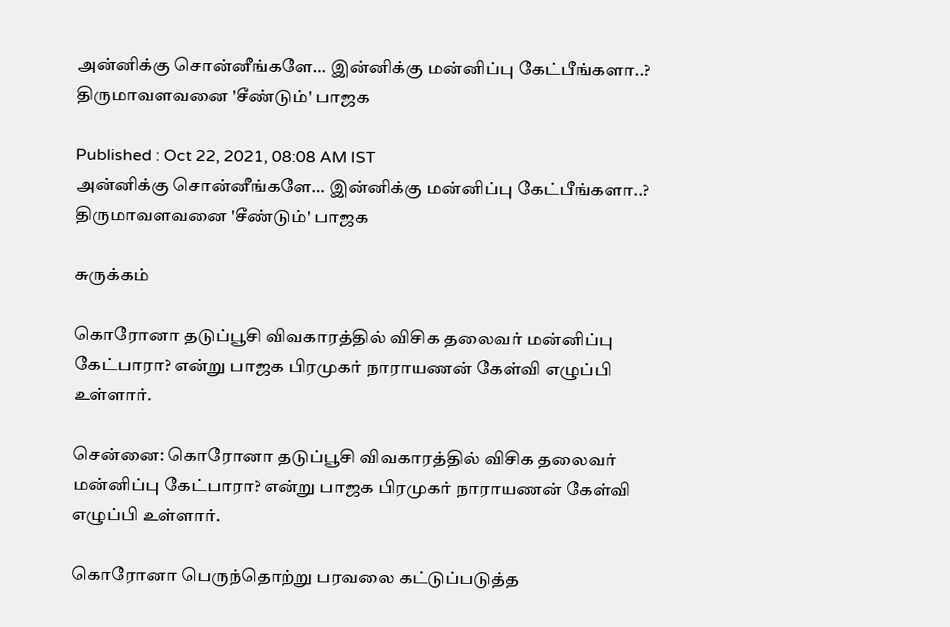அன்னிக்கு சொன்னீங்களே… இன்னிக்கு மன்னிப்பு கேட்பீங்களா..? திருமாவளவனை 'சீண்டும்' பாஜக

Published : Oct 22, 2021, 08:08 AM IST
அன்னிக்கு சொன்னீங்களே… இன்னிக்கு மன்னிப்பு கேட்பீங்களா..? திருமாவளவனை 'சீண்டும்' பாஜக

சுருக்கம்

கொரோனா தடுப்பூசி விவகாரத்தில் விசிக தலைவர் மன்னிப்பு கேட்பாரா? என்று பாஜக பிரமுகர் நாராயணன் கேள்வி எழுப்பி உள்ளார்.

சென்னை: கொரோனா தடுப்பூசி விவகாரத்தில் விசிக தலைவர் மன்னிப்பு கேட்பாரா? என்று பாஜக பிரமுகர் நாராயணன் கேள்வி எழுப்பி உள்ளார்.

கொரோனா பெருந்தொற்று பரவலை கட்டுப்படுத்த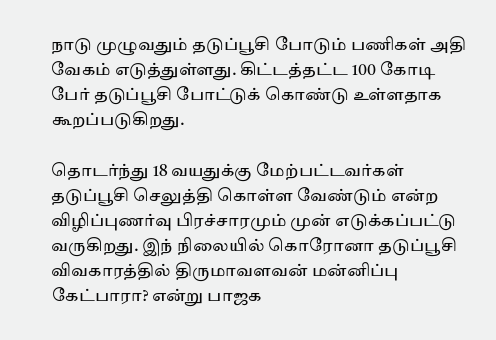நாடு முழுவதும் தடுப்பூசி போடும் பணிகள் அதி வேகம் எடுத்துள்ளது. கிட்டத்தட்ட 100 கோடி பேர் தடுப்பூசி போட்டுக் கொண்டு உள்ளதாக கூறப்படுகிறது.

தொடர்ந்து 18 வயதுக்கு மேற்பட்டவர்கள் தடுப்பூசி செலுத்தி கொள்ள வேண்டும் என்ற விழிப்புணர்வு பிரச்சாரமும் முன் எடுக்கப்பட்டு வருகிறது. இந் நிலையில் கொரோனா தடுப்பூசி விவகாரத்தில் திருமாவளவன் மன்னிப்பு கேட்பாரா? என்று பாஜக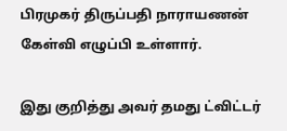பிரமுகர் திருப்பதி நாராயணன் கேள்வி எழுப்பி உள்ளார்.

இது குறித்து அவர் தமது ட்விட்டர்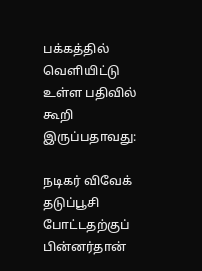பக்கத்தில் வெளியிட்டு உள்ள பதிவில் கூறி இருப்பதாவது:

நடிகர் விவேக் தடுப்பூசி போட்டதற்குப் பின்னர்தான்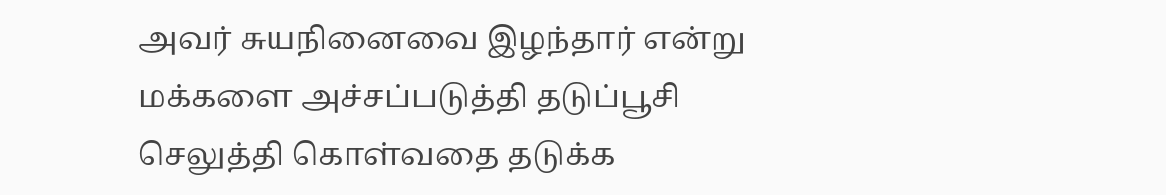அவர் சுயநினைவை இழந்தார் என்று மக்களை அச்சப்படுத்தி தடுப்பூசி செலுத்தி கொள்வதை தடுக்க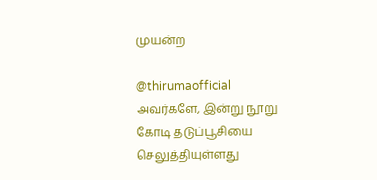முயன்ற

@thirumaofficial  அவர்களே, இன்று நூறு கோடி தடுப்பூசியை செலுத்தியுள்ளது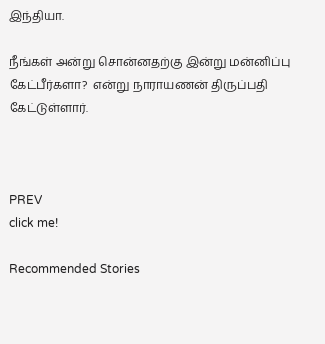இந்தியா.

நீங்கள் அன்று சொன்னதற்கு இன்று மன்னிப்பு கேட்பீர்களா?  என்று நாராயணன் திருப்பதி கேட்டுள்ளார்.



PREV
click me!

Recommended Stories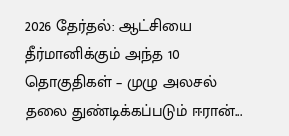2026 தேர்தல்: ஆட்சியை தீர்மானிக்கும் அந்த 10 தொகுதிகள் – முழு அலசல்
தலை துண்டிக்கப்படும் ஈரான்...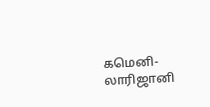கமெனி- லாரிஜானி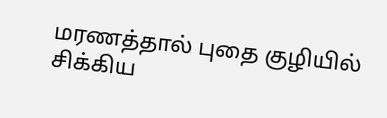மரணத்தால் புதை குழியில் சிக்கிய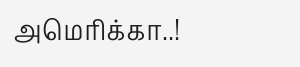அமெரிக்கா..!